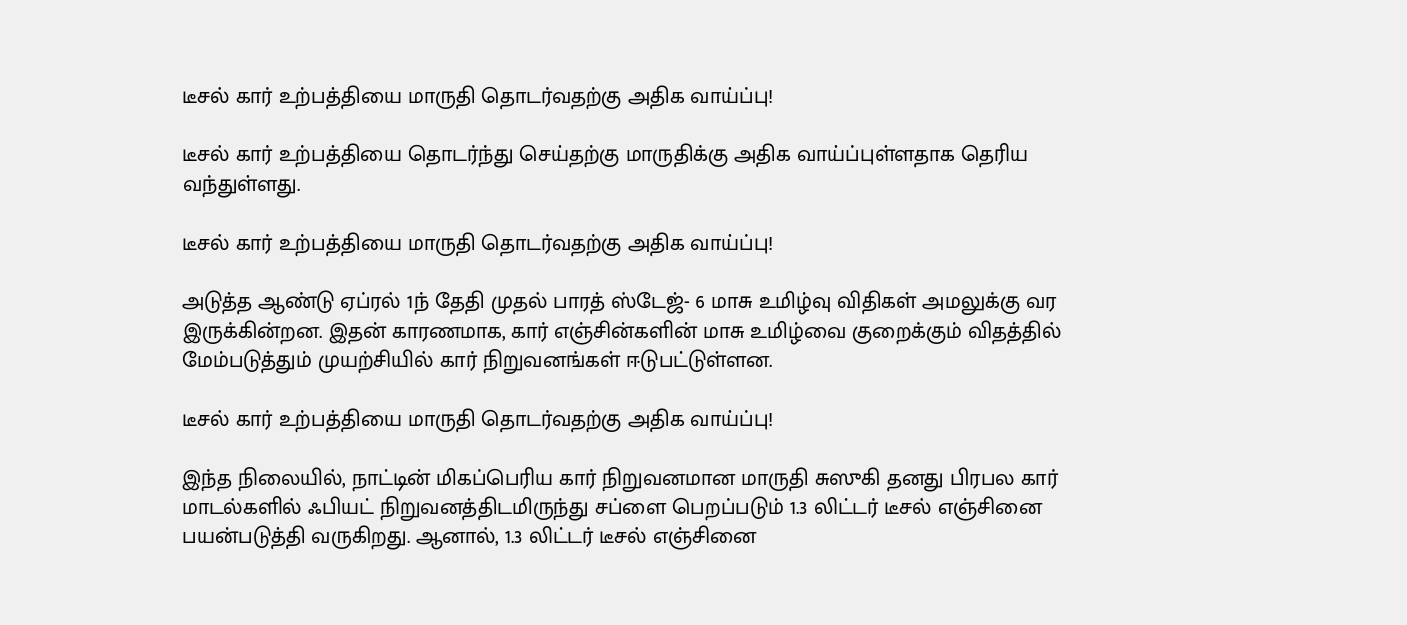டீசல் கார் உற்பத்தியை மாருதி தொடர்வதற்கு அதிக வாய்ப்பு!

டீசல் கார் உற்பத்தியை தொடர்ந்து செய்தற்கு மாருதிக்கு அதிக வாய்ப்புள்ளதாக தெரிய வந்துள்ளது.

டீசல் கார் உற்பத்தியை மாருதி தொடர்வதற்கு அதிக வாய்ப்பு!

அடுத்த ஆண்டு ஏப்ரல் 1ந் தேதி முதல் பாரத் ஸ்டேஜ்- 6 மாசு உமிழ்வு விதிகள் அமலுக்கு வர இருக்கின்றன. இதன் காரணமாக, கார் எஞ்சின்களின் மாசு உமிழ்வை குறைக்கும் விதத்தில் மேம்படுத்தும் முயற்சியில் கார் நிறுவனங்கள் ஈடுபட்டுள்ளன.

டீசல் கார் உற்பத்தியை மாருதி தொடர்வதற்கு அதிக வாய்ப்பு!

இந்த நிலையில், நாட்டின் மிகப்பெரிய கார் நிறுவனமான மாருதி சுஸுகி தனது பிரபல கார் மாடல்களில் ஃபியட் நிறுவனத்திடமிருந்து சப்ளை பெறப்படும் 1.3 லிட்டர் டீசல் எஞ்சினை பயன்படுத்தி வருகிறது. ஆனால், 1.3 லிட்டர் டீசல் எஞ்சினை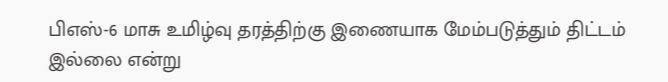பிஎஸ்-6 மாசு உமிழ்வு தரத்திற்கு இணையாக மேம்படுத்தும் திட்டம் இல்லை என்று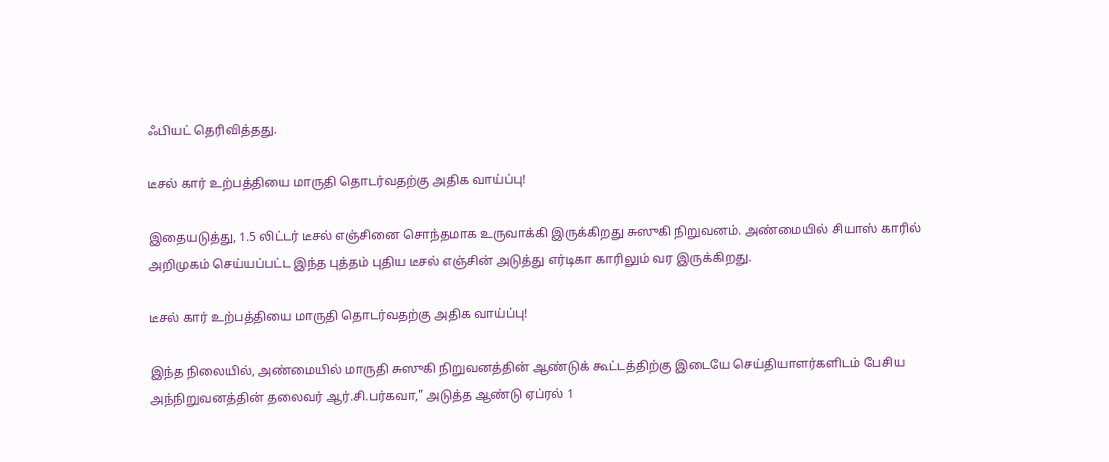ஃபியட் தெரிவித்தது.

டீசல் கார் உற்பத்தியை மாருதி தொடர்வதற்கு அதிக வாய்ப்பு!

இதையடுத்து, 1.5 லிட்டர் டீசல் எஞ்சினை சொந்தமாக உருவாக்கி இருக்கிறது சுஸுகி நிறுவனம். அண்மையில் சியாஸ் காரில் அறிமுகம் செய்யப்பட்ட இந்த புத்தம் புதிய டீசல் எஞ்சின் அடுத்து எர்டிகா காரிலும் வர இருக்கிறது.

டீசல் கார் உற்பத்தியை மாருதி தொடர்வதற்கு அதிக வாய்ப்பு!

இந்த நிலையில், அண்மையில் மாருதி சுஸுகி நிறுவனத்தின் ஆண்டுக் கூட்டத்திற்கு இடையே செய்தியாளர்களிடம் பேசிய அந்நிறுவனத்தின் தலைவர் ஆர்.சி.பர்கவா," அடுத்த ஆண்டு ஏப்ரல் 1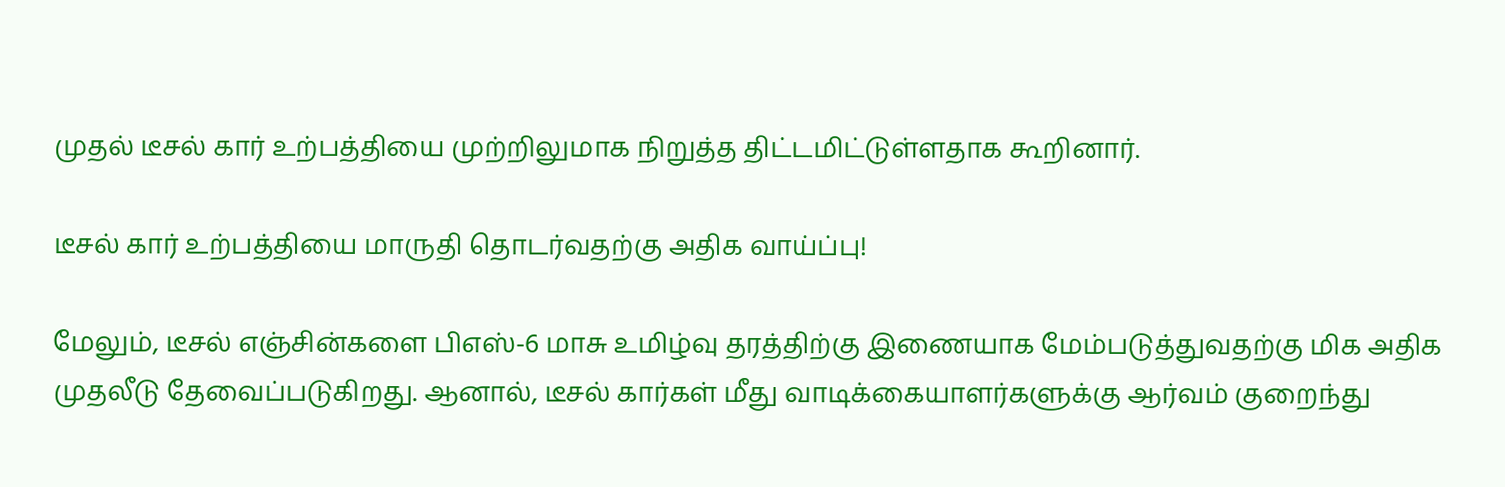முதல் டீசல் கார் உற்பத்தியை முற்றிலுமாக நிறுத்த திட்டமிட்டுள்ளதாக கூறினார்.

டீசல் கார் உற்பத்தியை மாருதி தொடர்வதற்கு அதிக வாய்ப்பு!

மேலும், டீசல் எஞ்சின்களை பிஎஸ்-6 மாசு உமிழ்வு தரத்திற்கு இணையாக மேம்படுத்துவதற்கு மிக அதிக முதலீடு தேவைப்படுகிறது. ஆனால், டீசல் கார்கள் மீது வாடிக்கையாளர்களுக்கு ஆர்வம் குறைந்து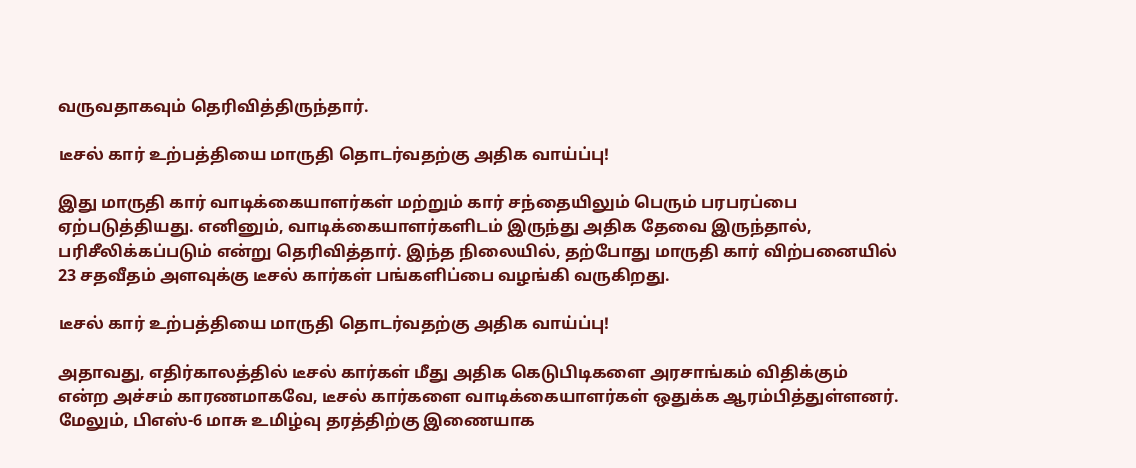வருவதாகவும் தெரிவித்திருந்தார்.

டீசல் கார் உற்பத்தியை மாருதி தொடர்வதற்கு அதிக வாய்ப்பு!

இது மாருதி கார் வாடிக்கையாளர்கள் மற்றும் கார் சந்தையிலும் பெரும் பரபரப்பை ஏற்படுத்தியது. எனினும், வாடிக்கையாளர்களிடம் இருந்து அதிக தேவை இருந்தால், பரிசீலிக்கப்படும் என்று தெரிவித்தார். இந்த நிலையில், தற்போது மாருதி கார் விற்பனையில் 23 சதவீதம் அளவுக்கு டீசல் கார்கள் பங்களிப்பை வழங்கி வருகிறது.

டீசல் கார் உற்பத்தியை மாருதி தொடர்வதற்கு அதிக வாய்ப்பு!

அதாவது, எதிர்காலத்தில் டீசல் கார்கள் மீது அதிக கெடுபிடிகளை அரசாங்கம் விதிக்கும் என்ற அச்சம் காரணமாகவே, டீசல் கார்களை வாடிக்கையாளர்கள் ஒதுக்க ஆரம்பித்துள்ளனர். மேலும், பிஎஸ்-6 மாசு உமிழ்வு தரத்திற்கு இணையாக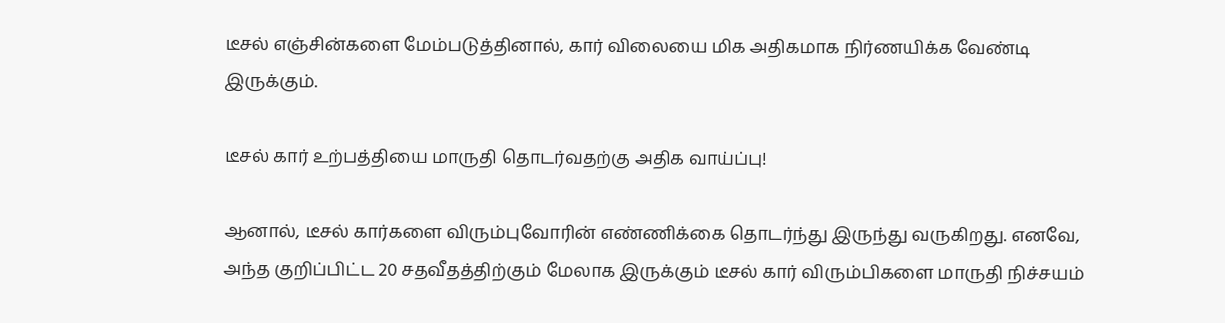டீசல் எஞ்சின்களை மேம்படுத்தினால், கார் விலையை மிக அதிகமாக நிர்ணயிக்க வேண்டி இருக்கும்.

டீசல் கார் உற்பத்தியை மாருதி தொடர்வதற்கு அதிக வாய்ப்பு!

ஆனால், டீசல் கார்களை விரும்புவோரின் எண்ணிக்கை தொடர்ந்து இருந்து வருகிறது. எனவே, அந்த குறிப்பிட்ட 20 சதவீதத்திற்கும் மேலாக இருக்கும் டீசல் கார் விரும்பிகளை மாருதி நிச்சயம்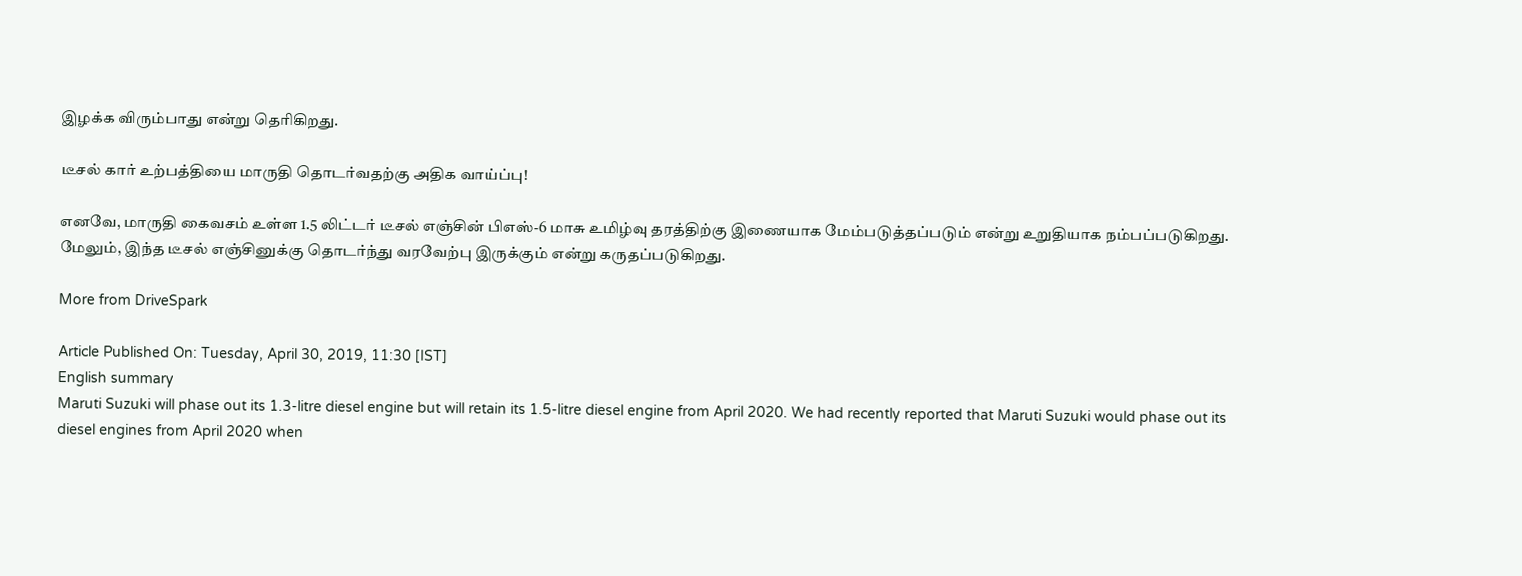இழக்க விரும்பாது என்று தெரிகிறது.

டீசல் கார் உற்பத்தியை மாருதி தொடர்வதற்கு அதிக வாய்ப்பு!

எனவே, மாருதி கைவசம் உள்ள 1.5 லிட்டர் டீசல் எஞ்சின் பிஎஸ்-6 மாசு உமிழ்வு தரத்திற்கு இணையாக மேம்படுத்தப்படும் என்று உறுதியாக நம்பப்படுகிறது. மேலும், இந்த டீசல் எஞ்சினுக்கு தொடர்ந்து வரவேற்பு இருக்கும் என்று கருதப்படுகிறது.

More from DriveSpark

Article Published On: Tuesday, April 30, 2019, 11:30 [IST]
English summary
Maruti Suzuki will phase out its 1.3-litre diesel engine but will retain its 1.5-litre diesel engine from April 2020. We had recently reported that Maruti Suzuki would phase out its diesel engines from April 2020 when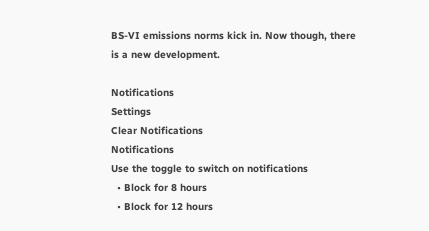BS-VI emissions norms kick in. Now though, there is a new development.

Notifications
Settings
Clear Notifications
Notifications
Use the toggle to switch on notifications
  • Block for 8 hours
  • Block for 12 hours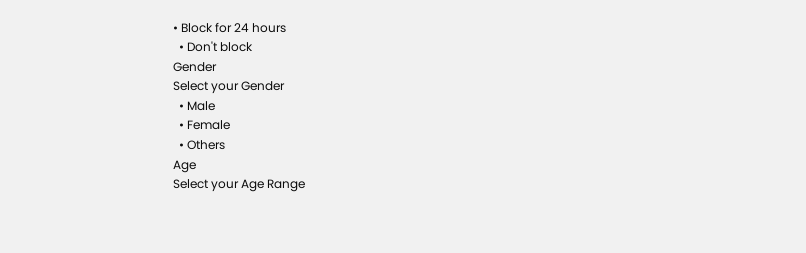• Block for 24 hours
  • Don't block
Gender
Select your Gender
  • Male
  • Female
  • Others
Age
Select your Age Range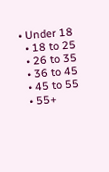• Under 18
  • 18 to 25
  • 26 to 35
  • 36 to 45
  • 45 to 55
  • 55+